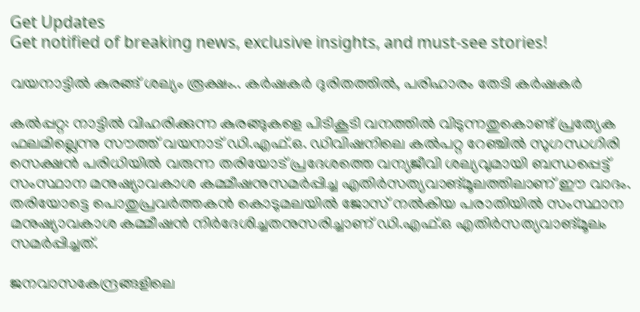Get Updates
Get notified of breaking news, exclusive insights, and must-see stories!

വയനാട്ടിൽ കുരങ്ങ് ശല്യം രൂക്ഷം.. കർഷകർ ദുരിതത്തിൽ, പരിഹാരം തേടി കർഷകർ

കല്‍പ്പറ്റ: നാട്ടില്‍ വിഹരിക്കുന്ന കുരങ്ങുകളെ പിടികൂടി വനത്തില്‍ വിടുന്നതുകൊണ്ട് പ്രത്യേക ഫലമില്ലെന്നു സൗത്ത് വയനാട് ഡി.എഫ്.ഒ. ഡിവിഷനിലെ കല്‍പറ്റ റേഞ്ചില്‍ സുഗന്ധഗിരി സെക്ഷന്‍ പരിധിയില്‍ വരുന്ന തരിയോട് പ്രദേശത്തെ വന്യജീവി ശല്യവുമായി ബന്ധപ്പെട്ട് സംസ്ഥാന മനുഷ്യാവകാശ കമ്മീഷനുസമര്‍പ്പിച്ച എതിര്‍സത്യവാങ്മൂലത്തിലാണ് ഈ വാദം. തരിയോട്ടെ പൊതുപ്രവര്‍ത്തകന്‍ കൊടുമലയില്‍ ജോസ് നല്‍കിയ പരാതിയില്‍ സംസ്ഥാന മനുഷ്യാവകാശ കമ്മീഷന്‍ നിര്‍ദേശിച്ചതനുസരിച്ചാണ് ഡി.എഫ്.ഒ എതിര്‍സത്യവാങ്മൂലം സമര്‍പ്പിച്ചത്.

ജനവാസകേന്ദ്രങ്ങളിലെ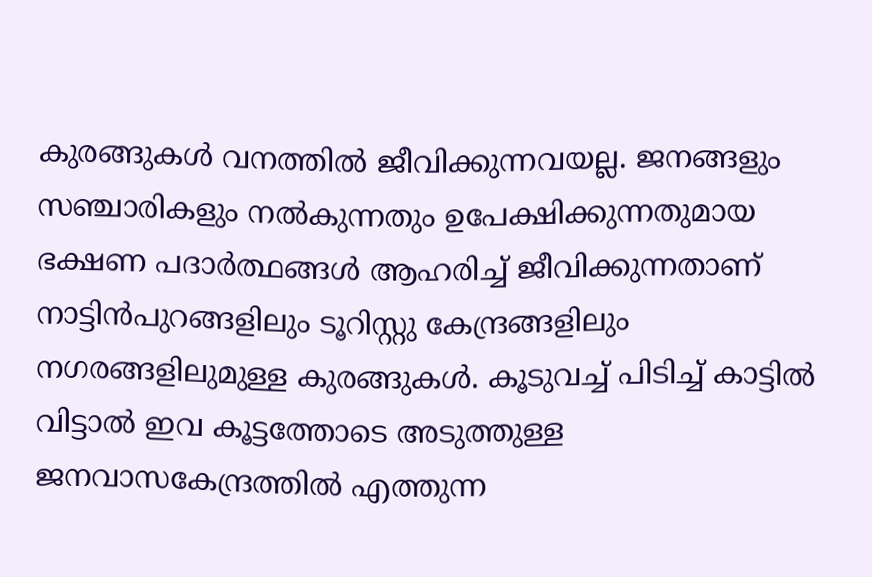കുരങ്ങുകള്‍ വനത്തില്‍ ജീവിക്കുന്നവയല്ല. ജനങ്ങളും സഞ്ചാരികളും നല്‍കുന്നതും ഉപേക്ഷിക്കുന്നതുമായ ഭക്ഷണ പദാര്‍ത്ഥങ്ങള്‍ ആഹരിച്ച് ജീവിക്കുന്നതാണ് നാട്ടിന്‍പുറങ്ങളിലും ടൂറിസ്റ്റു കേന്ദ്രങ്ങളിലും നഗരങ്ങളിലുമുള്ള കുരങ്ങുകള്‍. കൂടുവച്ച് പിടിച്ച് കാട്ടില്‍ വിട്ടാല്‍ ഇവ കൂട്ടത്തോടെ അടുത്തുള്ള ജനവാസകേന്ദ്രത്തില്‍ എത്തുന്ന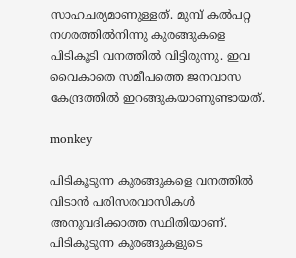സാഹചര്യമാണുള്ളത്. മുമ്പ് കല്‍പറ്റ നഗരത്തില്‍നിന്നു കുരങ്ങുകളെ പിടികൂടി വനത്തില്‍ വിട്ടിരുന്നു. ഇവ വൈകാതെ സമീപത്തെ ജനവാസ കേന്ദ്രത്തില്‍ ഇറങ്ങുകയാണുണ്ടായത്.

monkey

പിടികൂടുന്ന കുരങ്ങുകളെ വനത്തില്‍ വിടാന്‍ പരിസരവാസികള്‍ അനുവദിക്കാത്ത സ്ഥിതിയാണ്. പിടികുടുന്ന കുരങ്ങുകളുടെ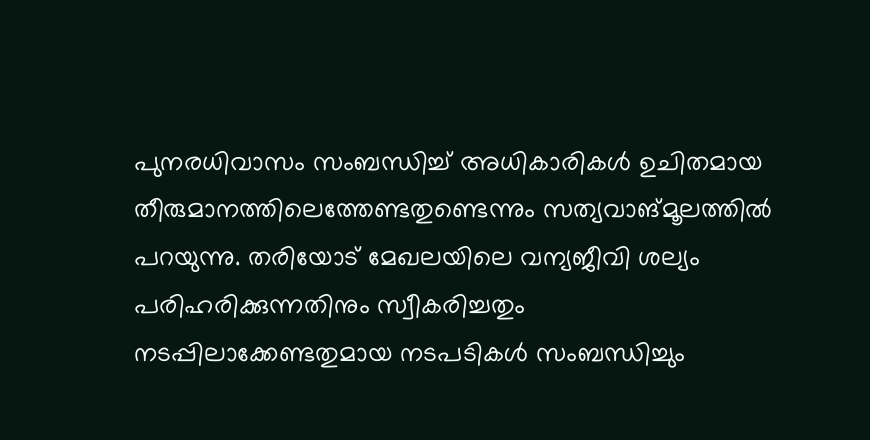പുനരധിവാസം സംബന്ധിച്ച് അധികാരികള്‍ ഉചിതമായ തീരുമാനത്തിലെത്തേണ്ടതുണ്ടെന്നും സത്യവാങ്മൂലത്തില്‍ പറയുന്നു. തരിയോട് മേഖലയിലെ വന്യജീവി ശല്യം പരിഹരിക്കുന്നതിനും സ്വീകരിച്ചതും നടപ്പിലാക്കേണ്ടതുമായ നടപടികള്‍ സംബന്ധിച്ചും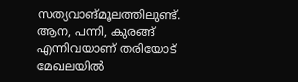സത്യവാങ്മൂലത്തിലുണ്ട്. ആന, പന്നി, കുരങ്ങ് എന്നിവയാണ് തരിയോട് മേഖലയില്‍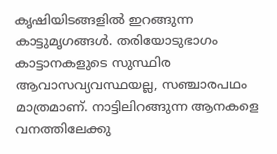കൃഷിയിടങ്ങളില്‍ ഇറങ്ങുന്ന കാട്ടുമൃഗങ്ങള്‍. തരിയോടുഭാഗം കാട്ടാനകളുടെ സുസ്ഥിര ആവാസവ്യവസ്ഥയല്ല, സഞ്ചാരപഥം മാത്രമാണ്. നാട്ടിലിറങ്ങുന്ന ആനകളെ വനത്തിലേക്കു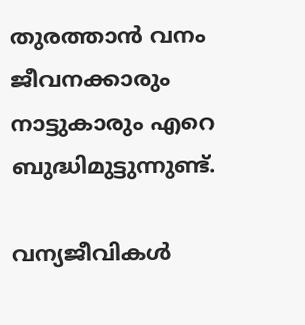തുരത്താന്‍ വനം ജീവനക്കാരും നാട്ടുകാരും എറെ ബുദ്ധിമുട്ടുന്നുണ്ട്.

വന്യജീവികള്‍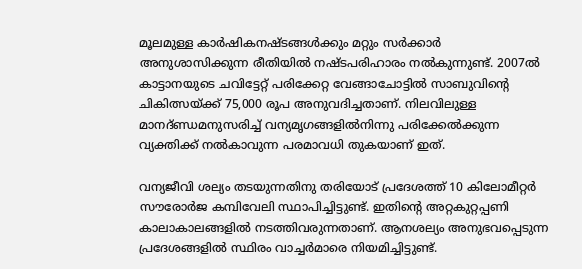മൂലമുള്ള കാര്‍ഷികനഷ്ടങ്ങള്‍ക്കും മറ്റും സര്‍ക്കാര്‍ അനുശാസിക്കുന്ന രീതിയില്‍ നഷ്ടപരിഹാരം നല്‍കുന്നുണ്ട്. 2007ല്‍ കാട്ടാനയുടെ ചവിട്ടേറ്റ് പരിക്കേറ്റ വേങ്ങാചോട്ടില്‍ സാബുവിന്റെ ചികിത്സയ്ക്ക് 75,000 രൂപ അനുവദിച്ചതാണ്. നിലവിലുള്ള മാനദ്ണ്ഡമനുസരിച്ച് വന്യമൃഗങ്ങളില്‍നിന്നു പരിക്കേല്‍ക്കുന്ന വ്യക്തിക്ക് നല്‍കാവുന്ന പരമാവധി തുകയാണ് ഇത്.

വന്യജീവി ശല്യം തടയുന്നതിനു തരിയോട് പ്രദേശത്ത് 10 കിലോമീറ്റര്‍ സൗരോര്‍ജ കമ്പിവേലി സ്ഥാപിച്ചിട്ടുണ്ട്. ഇതിന്റെ അറ്റകുറ്റപ്പണി കാലാകാലങ്ങളില്‍ നടത്തിവരുന്നതാണ്. ആനശല്യം അനുഭവപ്പെടുന്ന പ്രദേശങ്ങളില്‍ സ്ഥിരം വാച്ചര്‍മാരെ നിയമിച്ചിട്ടുണ്ട്.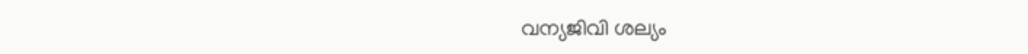വന്യജിവി ശല്യം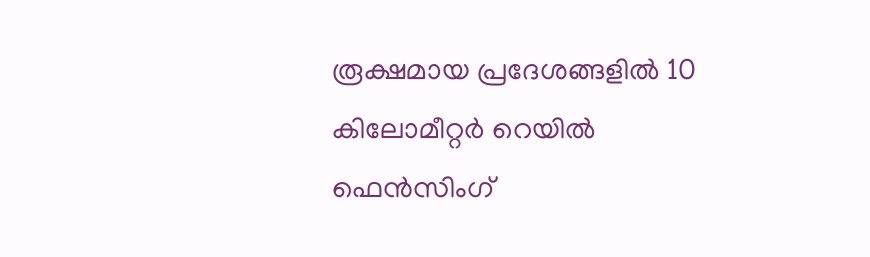രൂക്ഷമായ പ്രദേശങ്ങളില്‍ 10 കിലോമീറ്റര്‍ റെയില്‍ ഫെന്‍സിംഗ്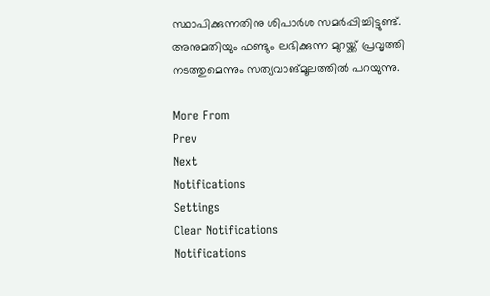സ്ഥാപിക്കുന്നതിനു ശിപാര്‍ശ സമര്‍പ്പിച്ചിട്ടുണ്ട്. അനുമതിയും ഫണ്ടും ലഭിക്കുന്ന മുറയ്ക്ക് പ്രവൃത്തി നടത്തുമെന്നും സത്യവാങ്മൂലത്തില്‍ പറയുന്നു.

More From
Prev
Next
Notifications
Settings
Clear Notifications
Notifications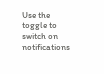Use the toggle to switch on notifications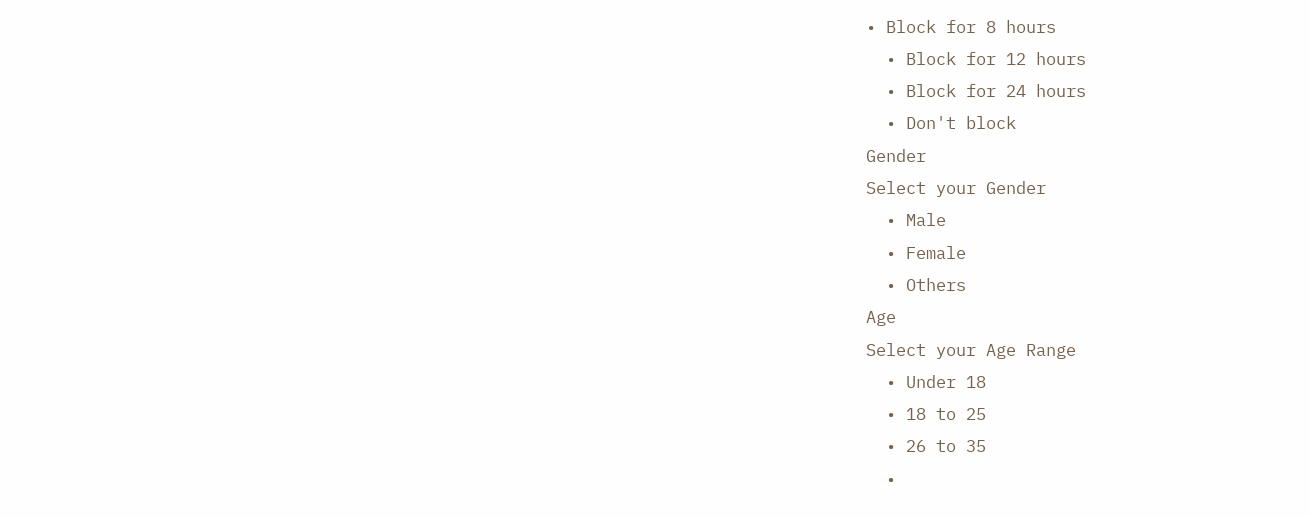• Block for 8 hours
  • Block for 12 hours
  • Block for 24 hours
  • Don't block
Gender
Select your Gender
  • Male
  • Female
  • Others
Age
Select your Age Range
  • Under 18
  • 18 to 25
  • 26 to 35
  •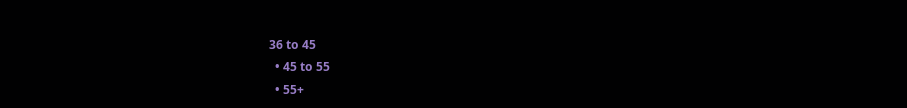36 to 45
  • 45 to 55
  • 55+